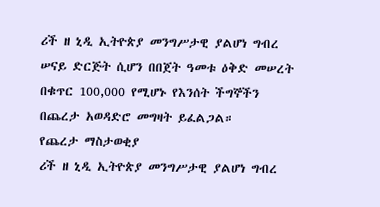ሪች ዘ ኒዲ ኢትዮጵያ መንግሥታዊ ያልሆነ ግብረ ሠናይ ድርጅት ሲሆን በበጀት ዓመቱ ዕቅድ መሠረት በቁጥር 100,000 የሚሆኑ የእንሰት ችግኞችን በጨረታ አወዳድሮ መግዛት ይፈልጋል።
የጨረታ ማስታወቂያ
ሪች ዘ ኒዲ ኢትዮጵያ መንግሥታዊ ያልሆነ ግብረ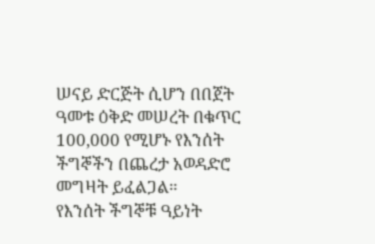ሠናይ ድርጅት ሲሆን በበጀት ዓመቱ ዕቅድ መሠረት በቁጥር 100,000 የሚሆኑ የእንሰት ችግኞችን በጨረታ አወዳድሮ መግዛት ይፈልጋል።
የእንሰት ችግኞቹ ዓይነት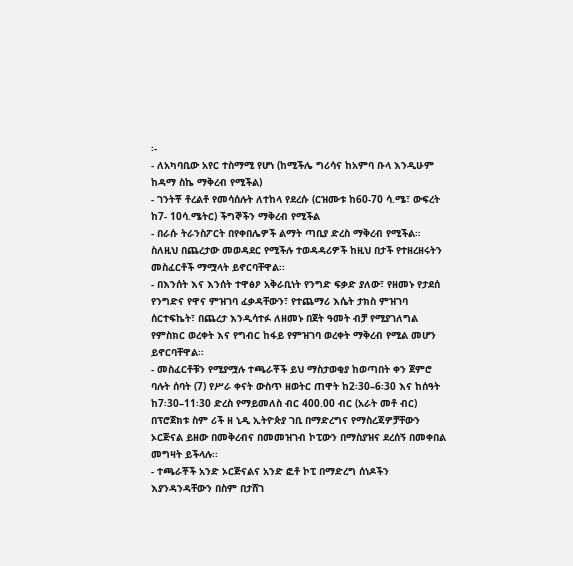፡-
- ለአካባቢው አየር ተስማሚ የሆነ (ከሚችሌ ግሪሳና ከአምባ ቡላ እንዲሁም ከዳማ ስኬ ማቅረብ የሚችል)
- ገንትቾ ቶረልቶ የመሳሰሉት ለተከላ የደረሱ (ርዝሙቱ ከ60-70 ሳ.ሜ፣ ውፍረት ከ7- 10ሳ.ሜትር) ችግኞችን ማቅረብ የሚችል
- በራሱ ትራንስፖርት በየቀበሌዎች ልማት ጣቢያ ድረስ ማቅረብ የሚችል።
ስለዚህ በጨረታው መወዳደር የሚችሉ ተወዳዳሪዎች ከዚህ በታች የተዘረዘሩትን መስፈርቶች ማሟላት ይኖርባቸዋል፡፡
- በእንሰት እና እንሰት ተዋፅዖ አቅራቢነት የንግድ ፍቃድ ያለው፣ የዘመኑ የታደሰ የንግድና የዋና ምዝገባ ፈቃዳቸውን፣ የተጨማሪ እሴት ታክስ ምዝገባ ሰርተፍኬት፣ በጨረታ እንዲሳተፉ ለዘመኑ በጀት ዓመት ብቻ የሚያገለግል የምስክር ወረቀት እና የግብር ከፋይ የምዝገባ ወረቀት ማቅረብ የሚል መሆን ይኖርባቸዋል፡፡
- መስፈርቶቹን የሚያሟሉ ተጫራቾች ይህ ማስታወቂያ ከወጣበት ቀን ጀምሮ ባሉት ሰባት (7) የሥራ ቀናት ውስጥ ዘወትር ጠዋት ከ2፡30–6፡30 እና ከሰዓት ከ7፡30–11፡30 ድረስ የማይመለስ ብር 400.00 ብር (አራት መቶ ብር) በፕሮጀክቱ ስም ሪች ዘ ኒዲ ኢትዮጵያ ገቢ በማድረግና የማስረጃዎቻቸውን ኦርጅናል ይዘው በመቅረብና በመመዝገብ ኮፒውን በማስያዝና ደረሰኝ በመቀበል መግዛት ይችላሉ፡፡
- ተጫራቾች አንድ ኦርጅናልና አንድ ፎቶ ኮፒ በማድረግ ሰነዶችን እያንዳንዳቸውን በስም በታሸገ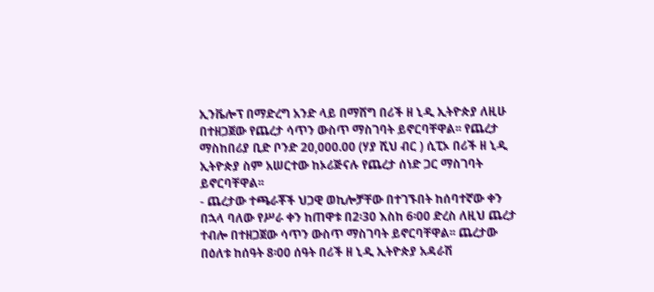ኢንቬሎፕ በማድረግ አንድ ላይ በማሸግ በሪች ዘ ኒዲ ኢትዮጵያ ለዚሁ በተዘጋጀው የጨረታ ሳጥን ውስጥ ማስገባት ይኖርባቸዋል፡፡ የጨረታ ማስከበሪያ ቢድ ቦንድ 20,000.00 (ሃያ ሺህ ብር ) ሲፒኦ በሪች ዘ ኒዲ ኢትዮጵያ ስም አሠርተው ከኦሪጅናሉ የጨረታ ሰነድ ጋር ማስገባት ይኖርባቸዋል፡፡
- ጨረታው ተጫራቾች ህጋዊ ወኪሎቻቸው በተገኙበት ከሰባተኛው ቀን በኋላ ባለው የሥራ ቀን ከጠዋቱ በ2፡30 እስከ 6፡00 ድረስ ለዚህ ጨረታ ተብሎ በተዘጋጀው ሳጥን ውስጥ ማስገባት ይኖርባቸዋል፡፡ ጨረታው በዕለቱ ከሰዓት 8፡00 ሰዓት በሪች ዘ ኒዲ ኢትዮጵያ አዳራሽ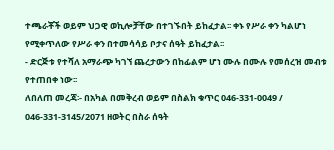ተጫራቾች ወይም ህጋዊ ወኪሎቻቸው በተገኙበት ይከፈታል፡፡ ቀኑ የሥራ ቀን ካልሆነ የሚቀጥለው የሥራ ቀን በተመሳሳይ ቦታና ሰዓት ይከፈታል፡፡
- ድርጅቱ የተሻለ አማራጭ ካገኘ ጨረታውን በከፊልም ሆነ ሙሉ በሙሉ የመሰረዝ መብቱ የተጠበቀ ነው፡፡
ለበለጠ መረጃ፡- በአካል በመቅረብ ወይም በስልክ ቁጥር 046-331-0049 / 046-331-3145/2071 ዘወትር በስራ ሰዓት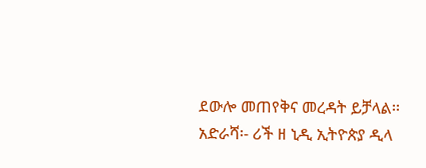ደውሎ መጠየቅና መረዳት ይቻላል፡፡
አድራሻ፡- ሪች ዘ ኒዲ ኢትዮጵያ ዲላ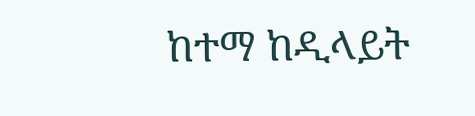ከተማ ከዲላይት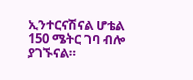ኢንተርናሽናል ሆቴል 150 ሜትር ገባ ብሎ ያገኙናል።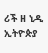ሪች ዘ ኒዲ ኢትዮጵያ